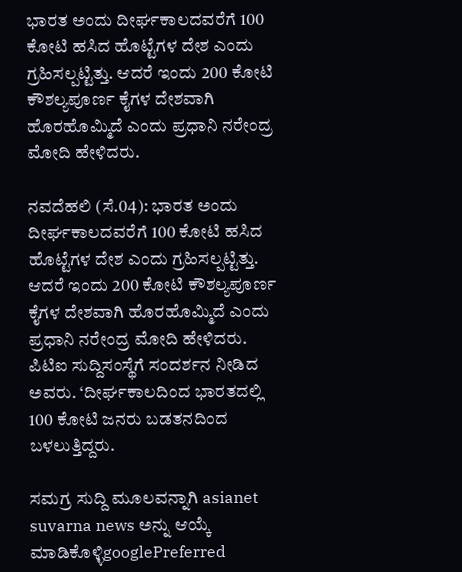ಭಾರತ ಅಂದು ದೀರ್ಘಕಾಲದವರೆಗೆ 100 ಕೋಟಿ ಹಸಿದ ಹೊಟ್ಟೆಗಳ ದೇಶ ಎಂದು ಗ್ರಹಿಸಲ್ಪಟ್ಟಿತ್ತು. ಆದರೆ ಇಂದು 200 ಕೋಟಿ ಕೌಶಲ್ಯಪೂರ್ಣ ಕೈಗಳ ದೇಶವಾಗಿ ಹೊರಹೊಮ್ಮಿದೆ ಎಂದು ಪ್ರಧಾನಿ ನರೇಂದ್ರ ಮೋದಿ ಹೇಳಿದರು.

ನವದೆಹಲಿ (ಸೆ.04): ಭಾರತ ಅಂದು ದೀರ್ಘಕಾಲದವರೆಗೆ 100 ಕೋಟಿ ಹಸಿದ ಹೊಟ್ಟೆಗಳ ದೇಶ ಎಂದು ಗ್ರಹಿಸಲ್ಪಟ್ಟಿತ್ತು. ಆದರೆ ಇಂದು 200 ಕೋಟಿ ಕೌಶಲ್ಯಪೂರ್ಣ ಕೈಗಳ ದೇಶವಾಗಿ ಹೊರಹೊಮ್ಮಿದೆ ಎಂದು ಪ್ರಧಾನಿ ನರೇಂದ್ರ ಮೋದಿ ಹೇಳಿದರು. ಪಿಟಿಐ ಸುದ್ದಿಸಂಸ್ಥೆಗೆ ಸಂದರ್ಶನ ನೀಡಿದ ಅವರು. ‘ದೀರ್ಘಕಾಲದಿಂದ ಭಾರತದಲ್ಲಿ 100 ಕೋಟಿ ಜನರು ಬಡತನದಿಂದ ಬಳಲುತ್ತಿದ್ದರು.

ಸಮಗ್ರ ಸುದ್ದಿ ಮೂಲವನ್ನಾಗಿ asianet suvarna news ಅನ್ನು ಆಯ್ಕೆ ಮಾಡಿಕೊಳ್ಳಿgooglePreferred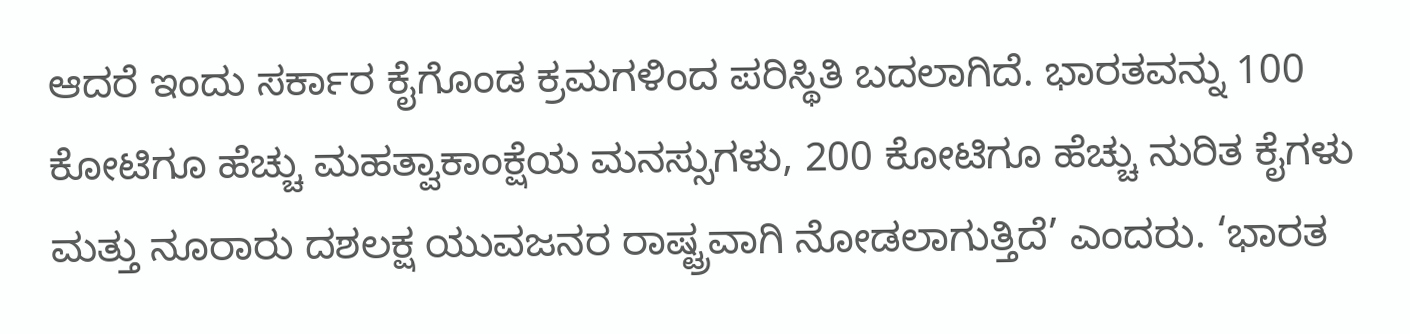ಆದರೆ ಇಂದು ಸರ್ಕಾರ ಕೈಗೊಂಡ ಕ್ರಮಗಳಿಂದ ಪರಿಸ್ಥಿತಿ ಬದಲಾಗಿದೆ. ಭಾರತವನ್ನು 100 ಕೋಟಿಗೂ ಹೆಚ್ಚು ಮಹತ್ವಾಕಾಂಕ್ಷೆಯ ಮನಸ್ಸುಗಳು, 200 ಕೋಟಿಗೂ ಹೆಚ್ಚು ನುರಿತ ಕೈಗಳು ಮತ್ತು ನೂರಾರು ದಶಲಕ್ಷ ಯುವಜನರ ರಾಷ್ಟ್ರವಾಗಿ ನೋಡಲಾಗುತ್ತಿದೆ’ ಎಂದರು. ‘ಭಾರತ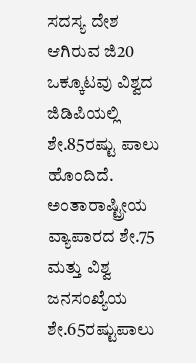ಸದಸ್ಯ ದೇಶ ಆಗಿರುವ ಜಿ20 ಒಕ್ಕೂಟವು ವಿಶ್ವದ ಜಿಡಿಪಿಯಲ್ಲಿ ಶೇ.85ರಷ್ಟು ಪಾಲು ಹೊಂದಿದೆ. ಅಂತಾರಾಷ್ಟ್ರೀಯ ವ್ಯಾಪಾರದ ಶೇ.75 ಮತ್ತು ವಿಶ್ವ ಜನಸಂಖ್ಯೆಯ ಶೇ.65ರಷ್ಟುಪಾಲು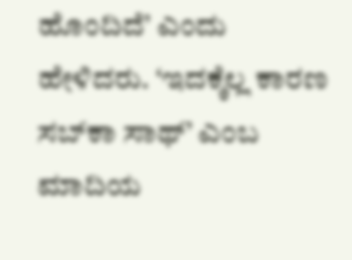ಹೊಂದಿದೆ’ ಎಂದು ಹೇಳಿದರು. ‘ಇದಕ್ಕೆಲ್ಲ ಕಾರಣ ಸಬ್‌ಕಾ ಸಾಥ್‌’ ಎಂಬ ಮಾದಿಯ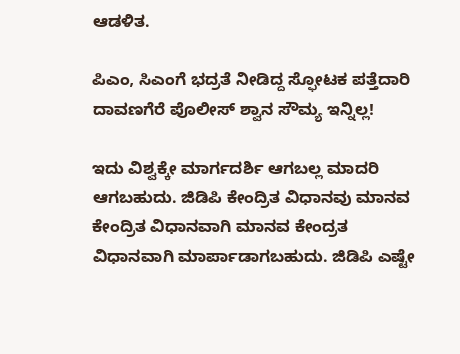ಆಡಳಿತ.

ಪಿಎಂ, ಸಿಎಂಗೆ ಭದ್ರತೆ ನೀಡಿದ್ದ ಸ್ಫೋಟಕ ಪತ್ತೆದಾರಿ ದಾವಣಗೆರೆ ಪೊಲೀಸ್‌ ಶ್ವಾನ ಸೌಮ್ಯ ಇನ್ನಿಲ್ಲ!

ಇದು ವಿಶ್ವಕ್ಕೇ ಮಾರ್ಗದರ್ಶಿ ಆಗಬಲ್ಲ ಮಾದರಿ ಆಗಬಹುದು. ಜಿಡಿಪಿ ಕೇಂದ್ರಿತ ವಿಧಾನವು ಮಾನವ ಕೇಂದ್ರಿತ ವಿಧಾನವಾಗಿ ಮಾನವ ಕೇಂದ್ರತ ವಿಧಾನವಾಗಿ ಮಾರ್ಪಾಡಾಗಬಹುದು. ಜಿಡಿಪಿ ಎಷ್ಟೇ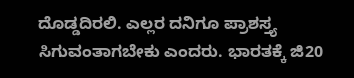ದೊಡ್ಡದಿರಲಿ. ಎಲ್ಲರ ದನಿಗೂ ಪ್ರಾಶಸ್ತ್ಯ ಸಿಗುವಂತಾಗಬೇಕು ಎಂದರು. ಭಾರತಕ್ಕೆ ಜಿ20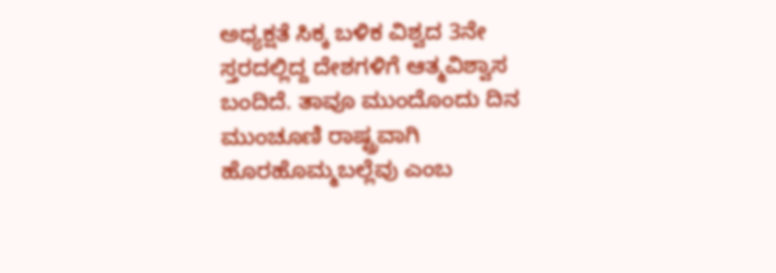ಅಧ್ಯಕ್ಷತೆ ಸಿಕ್ಕ ಬಳಿಕ ವಿಶ್ವದ 3ನೇ ಸ್ತರದಲ್ಲಿದ್ದ ದೇಶಗಳಿಗೆ ಆತ್ಮವಿಶ್ವಾಸ ಬಂದಿದೆ. ತಾವೂ ಮುಂದೊಂದು ದಿನ ಮುಂಚೂಣಿ ರಾಷ್ಟ್ರವಾಗಿ ಹೊರಹೊಮ್ಮಬಲ್ಲೆವು ಎಂಬ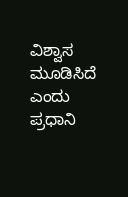ವಿಶ್ವಾಸ ಮೂಡಿಸಿದೆ ಎಂದು ಪ್ರಧಾನಿ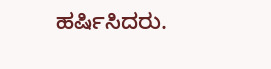ಹರ್ಷಿಸಿದರು.